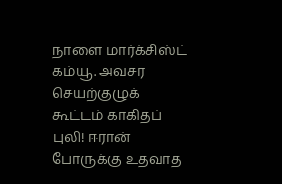நாளை மார்க்சிஸ்ட் கம்யூ. அவசர செயற்குழுக் கூட்டம் காகிதப் புலி! ஈரான் போருக்கு உதவாத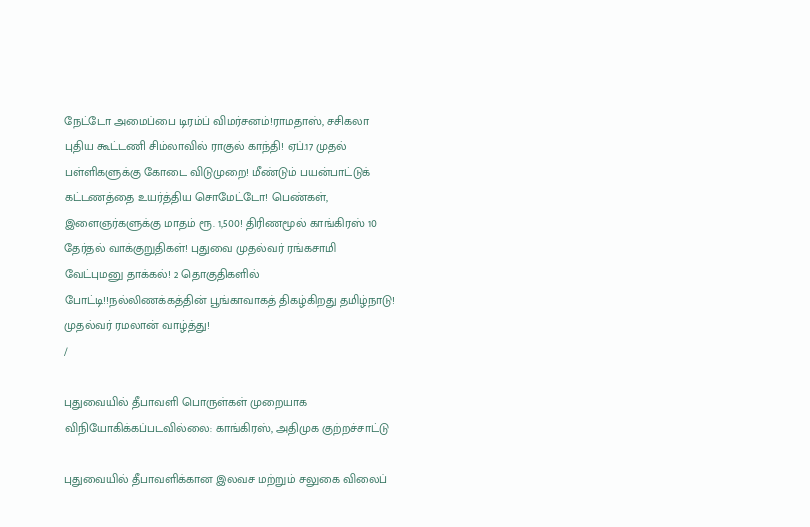நேட்டோ அமைப்பை டிரம்ப் விமர்சனம்!ராமதாஸ், சசிகலா புதிய கூட்டணி சிம்லாவில் ராகுல் காந்தி! ஏப்.17 முதல் பள்ளிகளுக்கு கோடை விடுமுறை! மீண்டும் பயன்பாட்டுக் கட்டணத்தை உயர்த்திய சொமேட்டோ! பெண்கள், இளைஞர்களுக்கு மாதம் ரூ. 1,500! திரிணமூல் காங்கிரஸ் 10 தேர்தல் வாக்குறுதிகள்! புதுவை முதல்வர் ரங்கசாமி வேட்புமனு தாக்கல்! 2 தொகுதிகளில் போட்டி!!நல்லிணக்கத்தின் பூங்காவாகத் திகழ்கிறது தமிழ்நாடு! முதல்வர் ரமலான் வாழ்த்து!
/

புதுவையில் தீபாவளி பொருள்கள் முறையாக விநியோகிக்கப்படவில்லை: காங்கிரஸ், அதிமுக குற்றச்சாட்டு

புதுவையில் தீபாவளிக்கான இலவச மற்றும் சலுகை விலைப்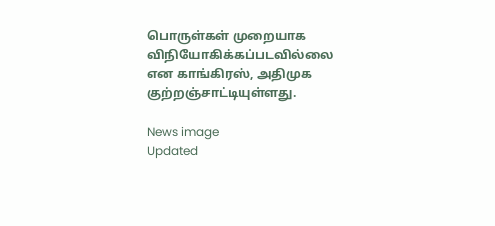பொருள்கள் முறையாக விநியோகிக்கப்படவில்லை என காங்கிரஸ், அதிமுக குற்றஞ்சாட்டியுள்ளது.

News image
Updated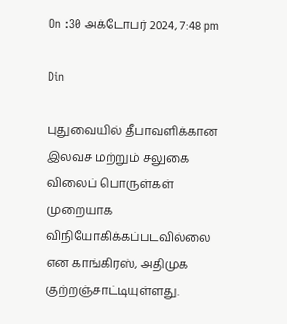On :30 அக்டோபர் 2024, 7:48 pm

Din

புதுவையில் தீபாவளிக்கான இலவச மற்றும் சலுகை விலைப் பொருள்கள் முறையாக விநியோகிக்கப்படவில்லை என காங்கிரஸ், அதிமுக குற்றஞ்சாட்டியுள்ளது.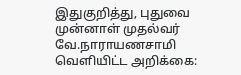இதுகுறித்து, புதுவை முன்னாள் முதல்வர் வே.நாராயணசாமி வெளியிட்ட அறிக்கை: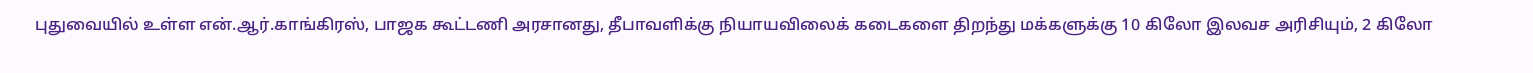புதுவையில் உள்ள என்.ஆர்.காங்கிரஸ், பாஜக கூட்டணி அரசானது, தீபாவளிக்கு நியாயவிலைக் கடைகளை திறந்து மக்களுக்கு 10 கிலோ இலவச அரிசியும், 2 கிலோ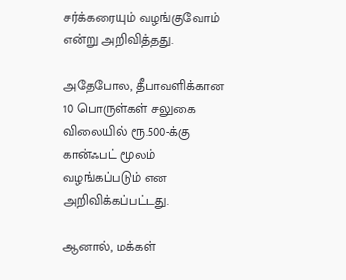சர்க்கரையும் வழங்குவோம் என்று அறிவித்தது.

அதேபோல, தீபாவளிக்கான 10 பொருள்கள் சலுகை விலையில் ரூ.500-க்கு கான்ஃபட் மூலம் வழங்கப்படும் என அறிவிக்கப்பட்டது.

ஆனால், மக்கள்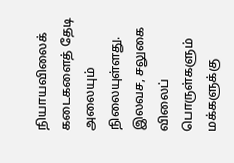நியாயவிலைக் கடைகளைத் தேடி அலையும் நிலையுள்ளது. இலவச, சலுகை விலைப் பொருள்களும் மக்களுக்கு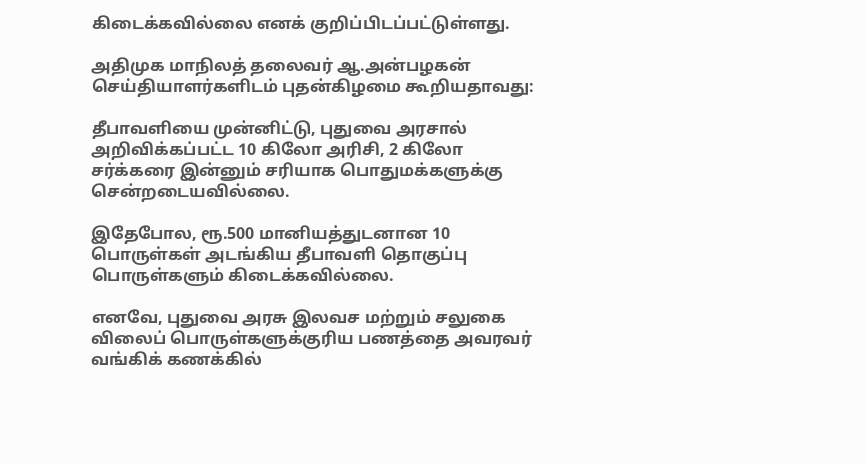கிடைக்கவில்லை எனக் குறிப்பிடப்பட்டுள்ளது.

அதிமுக மாநிலத் தலைவர் ஆ.அன்பழகன் செய்தியாளர்களிடம் புதன்கிழமை கூறியதாவது:

தீபாவளியை முன்னிட்டு, புதுவை அரசால் அறிவிக்கப்பட்ட 10 கிலோ அரிசி, 2 கிலோ சர்க்கரை இன்னும் சரியாக பொதுமக்களுக்கு சென்றடையவில்லை.

இதேபோல, ரூ.500 மானியத்துடனான 10 பொருள்கள் அடங்கிய தீபாவளி தொகுப்பு பொருள்களும் கிடைக்கவில்லை.

எனவே, புதுவை அரசு இலவச மற்றும் சலுகை விலைப் பொருள்களுக்குரிய பணத்தை அவரவர் வங்கிக் கணக்கில்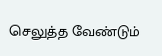செலுத்த வேண்டும்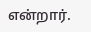என்றார்.